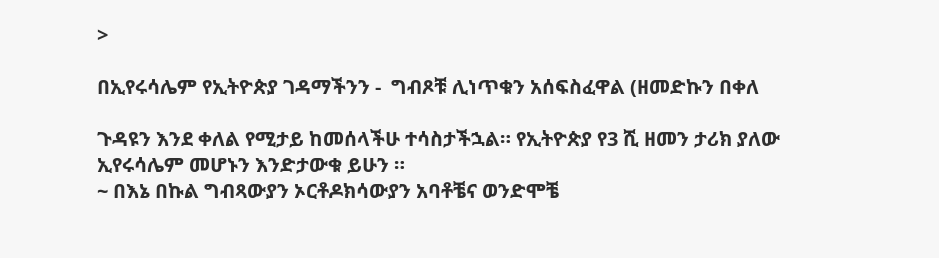>

በኢየሩሳሌም የኢትዮጵያ ገዳማችንን -  ግብጾቹ ሊነጥቁን አሰፍስፈዋል (ዘመድኩን በቀለ

ጉዳዩን እንደ ቀለል የሚታይ ከመሰላችሁ ተሳስታችኋል። የኢትዮጵያ የ3 ሺ ዘመን ታሪክ ያለው ኢየሩሳሌም መሆኑን እንድታውቁ ይሁን ።
~ በእኔ በኩል ግብጻውያን ኦርቶዶክሳውያን አባቶቼና ወንድሞቼ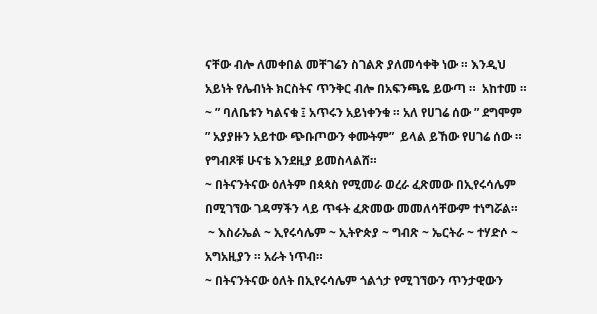ናቸው ብሎ ለመቀበል መቸገሬን ስገልጽ ያለመሳቀቅ ነው ። እንዲህ አይነት የሌብነት ክርስትና ጥንቅር ብሎ በአፍንጫዬ ይውጣ ።  አከተመ ።
~ ” ባለቤቱን ካልናቁ ፤ አጥሩን አይነቀንቁ ። አለ የሀገሬ ሰው ” ደግሞም ” አያያዙን አይተው ጭቡጦውን ቀሙትም”  ይላል ይኸው የሀገሬ ሰው ። የግብጾቹ ሁናቴ እንደዚያ ይመስላልሸ።
~ በትናንትናው ዕለትም በጳጳስ የሚመራ ወረራ ፈጽመው በኢየሩሳሌም በሚገኘው ገዳማችን ላይ ጥፋት ፈጽመው መመለሳቸውም ተነግሯል።
 ~ እስራኤል ~ ኢየሩሳሌም ~ ኢትዮጵያ ~ ግብጽ ~ ኤርትራ ~ ተሃድሶ ~ አግአዚያን ። አራት ነጥብ።
~ በትናንትናው ዕለት በኢየሩሳሌም ጎልጎታ የሚገኘውን ጥንታዊውን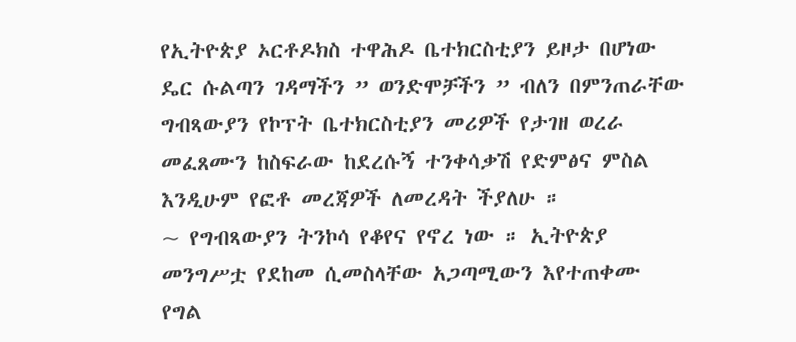የኢትዮጵያ ኦርቶዶክስ ተዋሕዶ ቤተክርስቲያን ይዞታ በሆነው ዴር ሱልጣን ገዳማችን ” ወንድሞቻችን ” ብለን በምንጠራቸው ግብጻውያን የኮፕት ቤተክርስቲያን መሪዎች የታገዘ ወረራ መፈጸሙን ከስፍራው ከደረሱኝ ተንቀሳቃሽ የድምፅና ምስል እንዲሁም የፎቶ መረጃዎች ለመረዳት ችያለሁ ።
~ የግብጻውያን ትንኮሳ የቆየና የኖረ ነው ። ኢትዮጵያ መንግሥቷ የደከመ ሲመስላቸው አጋጣሚውን እየተጠቀሙ  የግል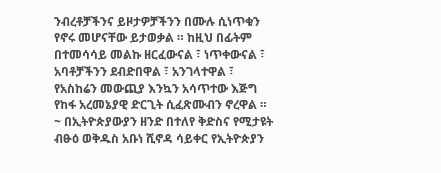ንብረቶቻችንና ይዞታዎቻችንን በሙሉ ሲነጥቁን የኖሩ መሆናቸው ይታወቃል ። ከዚህ በፊትም በተመሳሳይ መልኩ ዘርፈውናል ፣ ነጥቀውናል ፣ አባቶቻችንን ደብድበዋል ፣ አንገላተዋል ፣ የአስከሬን መውጪያ እንኳን አሳጥተው እጅግ የከፋ አረመኔያዊ ድርጊት ሲፈጽሙብን ኖረዋል ።
~ በኢትዮጵያውያን ዘንድ በተለየ ቅድስና የሚታዩት ብፁዕ ወቅዱስ አቡነ ሺኖዳ ሳይቀር የኢትዮጵያን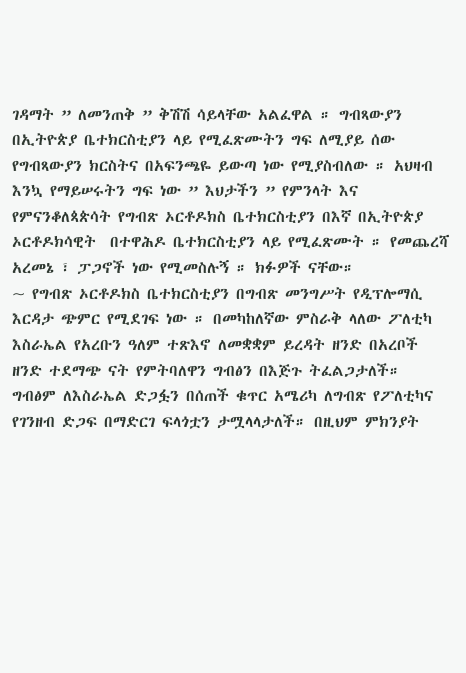ገዳማት ” ለመንጠቅ ” ቅሽሽ ሳይላቸው አልፈዋል ። ግብጻውያን በኢትዮጵያ ቤተክርስቲያን ላይ የሚፈጽሙትን ግፍ ለሚያይ ሰው የግብጻውያን ክርስትና በአፍንጫዬ ይውጣ ነው የሚያስብለው ። አህዛብ እንኳ የማይሠሩትን ግፍ ነው ” እህታችን ” የምንላት እና የምናንቆለጳጵሳት የግብጽ ኦርቶዶክስ ቤተክርስቲያን በእኛ በኢትዮጵያ ኦርቶዶክሳዊት  በተዋሕዶ ቤተክርስቲያን ላይ የሚፈጽሙት ። የመጨረሻ አረመኔ ፣ ፓጋኖች ነው የሚመስሉኝ ። ክፉዎች ናቸው።
~ የግብጽ ኦርቶዶክስ ቤተክርስቲያን በግብጽ መንግሥት የዲፕሎማሲ እርዳታ ጭምር የሚደገፍ ነው ። በመካከለኛው ምስራቅ ላለው ፖለቲካ እስራኤል የአረቡን ዓለም ተጽእኖ ለመቋቋም ይረዳት ዘንድ በአረቦች ዘንድ ተደማጭ ናት የምትባለዋን ግብፅን በእጅጉ ትፈልጋታለች። ግብፅም ለእስራኤል ድጋፏን በሰጠች ቁጥር አሜሪካ ለግብጽ የፖለቲካና የገንዘብ ድጋፍ በማድርገ ፍላጎቷን ታሟላላታለች። በዚህም ምክንያት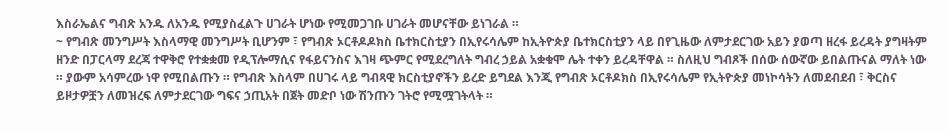እስራኤልና ግብጽ አንዱ ለአንዱ የሚያስፈልጉ ሀገራት ሆነው የሚመጋገቡ ሀገራት መሆናቸው ይነገራል ።
~ የግብጽ መንግሥት እስላማዊ መንግሥት ቢሆንም ፣ የግብጽ ኦርቶዶዶክስ ቤተክርስቲያን በኢየሩሳሌም ከኢትዮጵያ ቤተክርስቲያን ላይ በየጊዜው ለምታደርገው አይን ያወጣ ዘረፋ ይረዳት ያግዛትም ዘንድ በፓርላማ ደረጃ ተዋቅሮ የተቋቋመ የዲፕሎማሲና የፋይናንስና እገዛ ጭምር የሚደረግለት ግብረ ኃይል አቋቁሞ ሌት ተቀን ይረዳቸዋል ። ስለዚህ ግብጾች በሰው ሰውኛው ይበልጡናል ማለት ነው ። ያውም አሳምረው ነዋ የሚበልጡን ። የግብጽ እስላም በሀገሩ ላይ ግብጻዊ ክርስቲያኖችን ይረድ ይግደል እንጂ የግብጽ ኦርቶዶክስ በኢየሩሳሌም የኢትዮጵያ መነኮሳትን ለመደብደብ ፣ ቅርስና ይዞታዎቿን ለመዝረፍ ለምታደርገው ግፍና ኃጢአት በጀት መድቦ ነው ሽንጡን ገትሮ የሚሟገትላት ።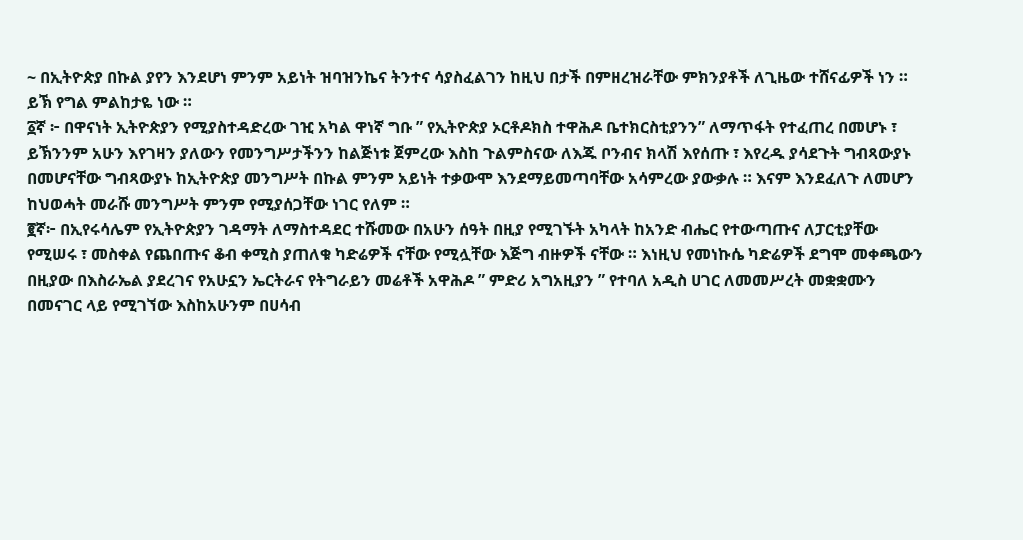~ በኢትዮጵያ በኩል ያየን እንደሆነ ምንም አይነት ዝባዝንኬና ትንተና ሳያስፈልገን ከዚህ በታች በምዘረዝራቸው ምክንያቶች ለጊዜው ተሸናፊዎች ነን ። ይኽ የግል ምልከታዬ ነው ።
፩ኛ ፦ በዋናነት ኢትዮጵያን የሚያስተዳድረው ገዢ አካል ዋነኛ ግቡ ” የኢትዮጵያ ኦርቶዶክስ ተዋሕዶ ቤተክርስቲያንን” ለማጥፋት የተፈጠረ በመሆኑ ፣ ይኽንንም አሁን እየገዛን ያለውን የመንግሥታችንን ከልጅነቱ ጀምረው እስከ ጉልምስናው ለእጁ ቦንብና ክላሽ እየሰጡ ፣ እየረዱ ያሳደጉት ግብጻውያኑ በመሆናቸው ግብጻውያኑ ከኢትዮጵያ መንግሥት በኩል ምንም አይነት ተቃውሞ እንደማይመጣባቸው አሳምረው ያውቃሉ ። እናም እንደፈለጉ ለመሆን ከህወሓት መራሹ መንግሥት ምንም የሚያሰጋቸው ነገር የለም ።
፪ኛ፦ በኢየሩሳሌም የኢትዮጵያን ገዳማት ለማስተዳደር ተሹመው በአሁን ሰዓት በዚያ የሚገኙት አካላት ከአንድ ብሔር የተውጣጡና ለፓርቲያቸው የሚሠሩ ፣ መስቀል የጨበጡና ቆብ ቀሚስ ያጠለቁ ካድሬዎች ናቸው የሚሏቸው እጅግ ብዙዎች ናቸው ። እነዚህ የመነኩሴ ካድሬዎች ደግሞ መቀጫውን በዚያው በእስራኤል ያደረገና የአሁኗን ኤርትራና የትግራይን መሬቶች አዋሕዶ ” ምድሪ አግአዚያን ” የተባለ አዲስ ሀገር ለመመሥረት መቋቋሙን በመናገር ላይ የሚገኘው እስከአሁንም በሀሳብ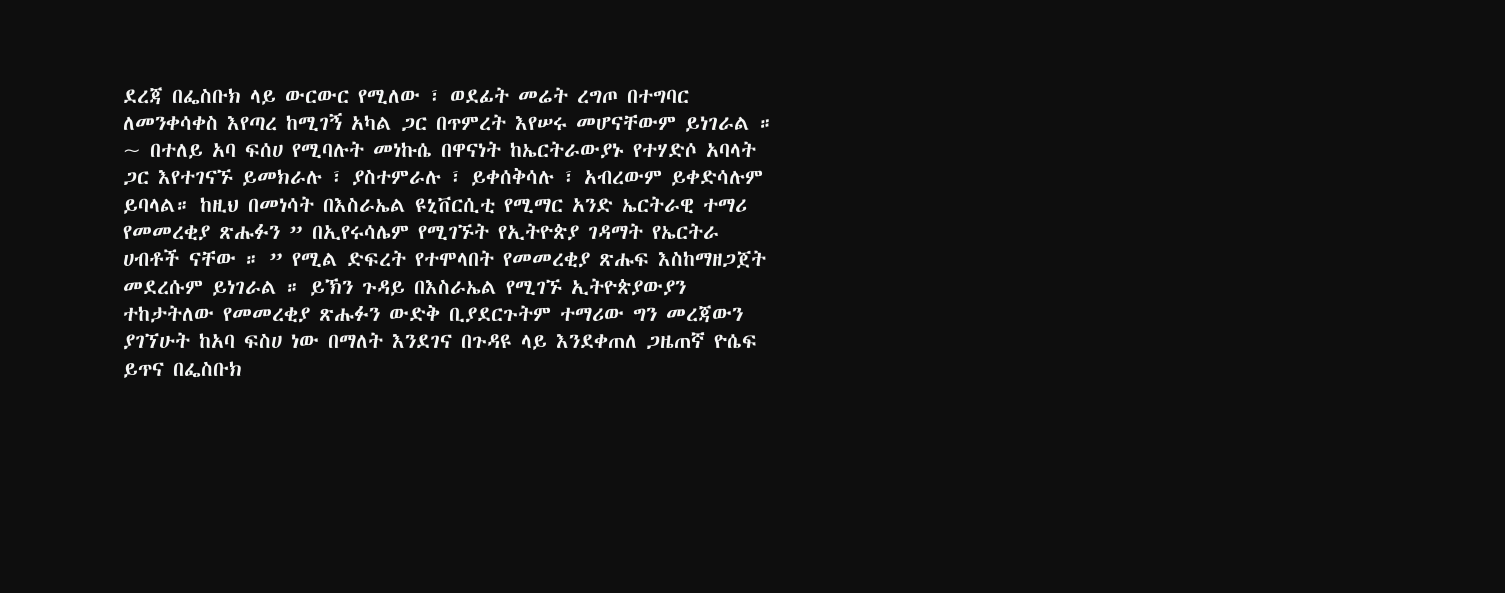ደረጃ በፌስቡክ ላይ ውርውር የሚለው ፣ ወደፊት መሬት ረግጦ በተግባር ለመንቀሳቀስ እየጣረ ከሚገኝ አካል ጋር በጥምረት እየሠሩ መሆናቸውም ይነገራል ።
~ በተለይ አባ ፍሰሀ የሚባሉት መነኩሴ በዋናነት ከኤርትራውያኑ የተሃድሶ አባላት ጋር እየተገናኙ ይመክራሉ ፣ ያስተምራሉ ፣ ይቀሰቅሳሉ ፣ አብረውም ይቀድሳሉም ይባላል። ከዚህ በመነሳት በእስራኤል ዩኒቨርሲቲ የሚማር አንድ ኤርትራዊ ተማሪ የመመረቂያ ጽሑፉን ” በኢየሩሳሌም የሚገኙት የኢትዮጵያ ገዳማት የኤርትራ ሀብቶች ናቸው ። ” የሚል ድፍረት የተሞላበት የመመረቂያ ጽሑፍ እስከማዘጋጀት መደረሱም ይነገራል ። ይኽን ጉዳይ በእስራኤል የሚገኙ ኢትዮጵያውያን ተከታትለው የመመረቂያ ጽሑፉን ውድቅ ቢያደርጉትም ተማሪው ግን መረጃውን ያገኘሁት ከአባ ፍስሀ ነው በማለት እንደገና በጉዳዩ ላይ እንደቀጠለ ጋዜጠኛ ዮሴፍ ይጥና በፌስቡክ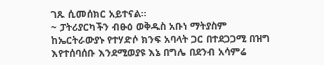ገጹ ሲመሰክር አይተናል።
~ ፓትሪያርካችን ብፁዕ ወቅዱስ አቡነ ማትያስም ከኤርትራውያኑ የተሃድሶ ክንፍ አባላት ጋር በተደጋጋሚ በዝግ እየተሰባሰቡ እንደሚወያዩ እኔ በግሌ በደንብ አሳምሬ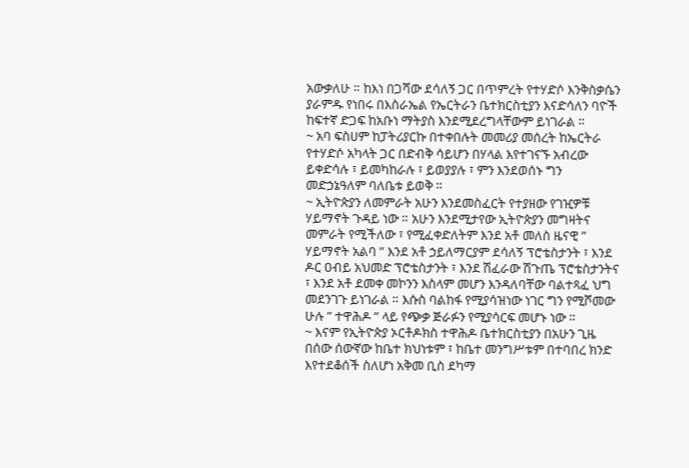አውቃለሁ ። ከእነ በጋሻው ደሳለኝ ጋር በጥምረት የተሃድሶ እንቅስቃሴን ያራምዱ የነበሩ በእስራኤል የኤርትራን ቤተክርስቲያን እናድሳለን ባዮች ከፍተኛ ድጋፍ ከአቡነ ማትያስ እንደሚደረግላቸውም ይነገራል ።
~ አባ ፍስሀም ከፓትሪያርኩ በተቀበሉት መመሪያ መሰረት ከኤርትራ የተሃድሶ አካላት ጋር በድብቅ ሳይሆን በሃላል እየተገናኙ አብረው ይቀድሳሉ ፣ ይመካከራሉ ፣ ይወያያሉ ፣ ምን እንደወሰኑ ግን መድኃኔዓለም ባለቤቱ ይወቅ ።
~ ኢትዮጵያን ለመምራት አሁን እንደመስፈርት የተያዘው የገዢዎቹ ሃይማኖት ጉዳይ ነው ። አሁን እንደሚታየው ኢትዮጵያን መግዛትና መምራት የሚችለው ፣ የሚፈቀድለትም እንደ አቶ መለስ ዜናዊ ” ሃይማኖት አልባ ” እንደ አቶ ኃይለማርያም ደሳለኝ ፕሮቴስታንት ፣ እንደ ዶር ዐብይ አህመድ ፕሮቴስታንት ፣ እንደ ሽፈራው ሽጉጤ ፕሮቴስታንትና ፣ እንደ አቶ ደመቀ መኮንን እስላም መሆን እንዳለባቸው ባልተጻፈ ህግ መደንገጉ ይነገራል ። እሱስ ባልከፋ የሚያሳዝነው ነገር ግን የሚሾመው ሁሉ ” ተዋሕዶ ” ላይ የጭቃ ጅራፉን የሚያሳርፍ መሆኑ ነው ።
~ እናም የኢትዮጵያ ኦርቶዶክስ ተዋሕዶ ቤተክርስቲያን በአሁን ጊዜ በሰው ሰውኛው ከቤተ ክህነቱም ፣ ከቤተ መንግሥቱም በተባበረ ክንድ እየተደቆሰች ስለሆነ አቅመ ቢስ ደካማ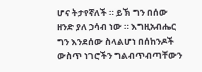ሆና ትታየኛለች ። ይኽ ግን በሰው ዘንድ ያለ ኃሳብ ነው ። እግዚአብሔር ግን እንደሰው ስላልሆነ በሰከንዶች ውስጥ ነገሮችን ግልብጥብጣቸውን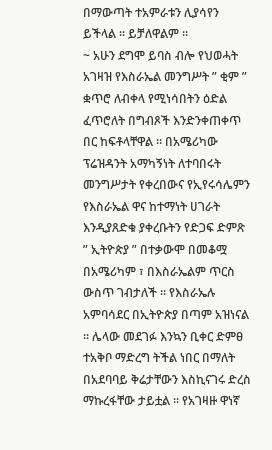በማውጣት ተአምራቱን ሊያሳየን ይችላል ። ይቻለዋልም ።
~ አሁን ደግሞ ይባስ ብሎ የህወሓት አገዛዝ የእስራኤል መንግሥት ” ቂም ” ቋጥሮ ለብቀላ የሚነሳበትን ዕድል ፈጥሮለት በግብጾች እንድንቀጠቀጥ በር ከፍቶላቸዋል ። በአሜሪካው ፕሬዝዳንት አማካኝነት ለተባበሩት መንግሥታት የቀረበውና የኢየሩሳሌምን የእስራኤል ዋና ከተማነት ሀገራት እንዲያጸድቁ ያቀረቡትን የድጋፍ ድምጽ ” ኢትዮጵያ ” በተቃውሞ በመቆሟ በአሜሪካም ፣ በእስራኤልም ጥርስ ውስጥ ገብታለች ። የእስራኤሉ አምባሳደር በኢትዮጵያ በጣም አዝነናል ። ሌላው መደገፉ እንኳን ቢቀር ድምፀ ተአቅቦ ማድረግ ትችል ነበር በማለት በአደባባይ ቅሬታቸውን እስኪናገሩ ድረስ ማኩረፋቸው ታይቷል ። የአገዛዙ ዋነኛ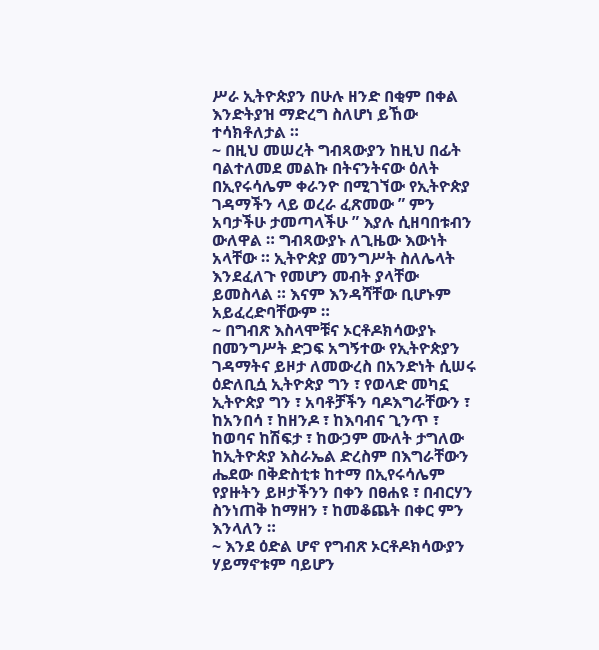ሥራ ኢትዮጵያን በሁሉ ዘንድ በቂም በቀል እንድትያዝ ማድረግ ስለሆነ ይኸው ተሳክቶለታል ።
~ በዚህ መሠረት ግብጻውያን ከዚህ በፊት ባልተለመደ መልኩ በትናንትናው ዕለት በኢየሩሳሌም ቀራንዮ በሚገኘው የኢትዮጵያ ገዳማችን ላይ ወረራ ፈጽመው ” ምን አባታችሁ ታመጣላችሁ ” እያሉ ሲዘባበቱብን ውለዋል ። ግብጻውያኑ ለጊዜው እውነት አላቸው ። ኢትዮጵያ መንግሥት ስለሌላት እንደፈለጉ የመሆን መብት ያላቸው ይመስላል ። እናም እንዳሻቸው ቢሆኑም አይፈረድባቸውም ።
~ በግብጽ እስላሞቹና ኦርቶዶክሳውያኑ በመንግሥት ድጋፍ አግኝተው የኢትዮጵያን ገዳማትና ይዞታ ለመውረስ በአንድነት ሲሠሩ ዕድለቢሷ ኢትዮጵያ ግን ፣ የወላድ መካኗ ኢትዮጵያ ግን ፣ አባቶቻችን ባዶእግራቸውን ፣ ከአንበሳ ፣ ከዘንዶ ፣ ከእባብና ጊንጥ ፣ ከወባና ከሽፍታ ፣ ከውኃም ሙለት ታግለው ከኢትዮጵያ እስራኤል ድረስም በእግራቸውን ሔደው በቅድስቲቱ ከተማ በኢየሩሳሌም የያዙትን ይዞታችንን በቀን በፀሐዩ ፣ በብርሃን ስንነጠቅ ከማዘን ፣ ከመቆጨት በቀር ምን እንላለን ።
~ እንደ ዕድል ሆኖ የግብጽ ኦርቶዶክሳውያን ሃይማኖቱም ባይሆን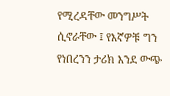የሚረዳቸው መንግሥት ሲኖራቸው ፤ የእኛዎቹ ግን የነበረንን ታሪክ እንደ ውጭ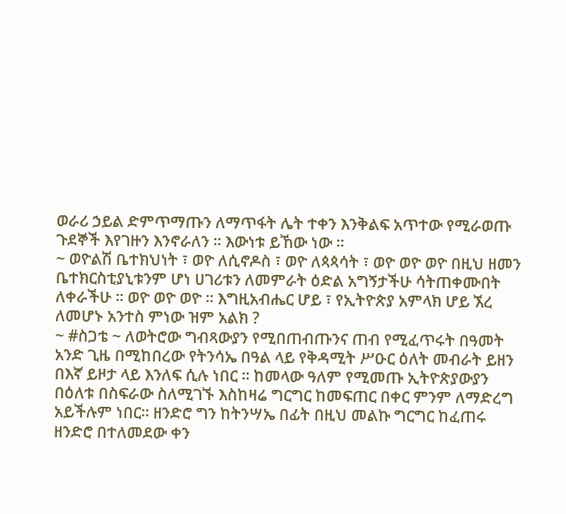ወራሪ ኃይል ድምጥማጡን ለማጥፋት ሌት ተቀን እንቅልፍ አጥተው የሚራወጡ ጉደኞች እየገዙን እንኖራለን ። እውነቱ ይኸው ነው ።
~ ወዮልሽ ቤተክህነት ፣ ወዮ ለሲኖዶስ ፣ ወዮ ለጳጳሳት ፣ ወዮ ወዮ ወዮ በዚህ ዘመን ቤተክርስቲያኒቱንም ሆነ ሀገሪቱን ለመምራት ዕድል አግኝታችሁ ሳትጠቀሙበት ለቀራችሁ ። ወዮ ወዮ ወዮ ። እግዚአብሔር ሆይ ፣ የኢትዮጵያ አምላክ ሆይ ኧረ ለመሆኑ አንተስ ምነው ዝም አልክ ?
~ #ስጋቴ ~ ለወትሮው ግብጻውያን የሚበጠብጡንና ጠብ የሚፈጥሩት በዓመት አንድ ጊዜ በሚከበረው የትንሳኤ በዓል ላይ የቅዳሚት ሥዑር ዕለት መብራት ይዘን በእኛ ይዞታ ላይ እንለፍ ሲሉ ነበር ። ከመላው ዓለም የሚመጡ ኢትዮጵያውያን በዕለቱ በስፍራው ስለሚገኙ እስከዛሬ ግርግር ከመፍጠር በቀር ምንም ለማድረግ አይችሉም ነበር። ዘንድሮ ግን ከትንሣኤ በፊት በዚህ መልኩ ግርግር ከፈጠሩ ዘንድሮ በተለመደው ቀን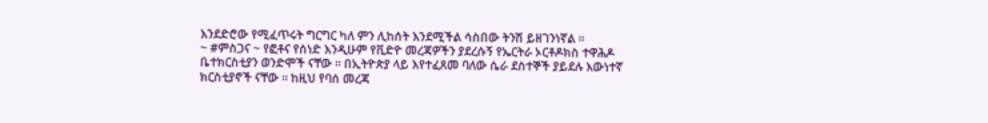እንደድሮው የሚፈጥሩት ግርግር ካለ ምን ሊከሰት እንደሚችል ሳስበው ትንሽ ይዘገንነኛል ።
~ #ምስጋና ~ የፎቶና የሰነድ እንዲሁም የቪድዮ መረጃዎችን ያደረሱኝ የኤርትራ ኦርቶዶክስ ተዋሕዶ ቤተክርስቲያን ወንድሞች ናቸው ። በኢትዮጵያ ላይ እየተፈጸመ ባለው ሴራ ደስተኞች ያይደሉ እውነተኛ ክርስቲያኖች ናቸው ። ከዚህ የባሰ መረጃ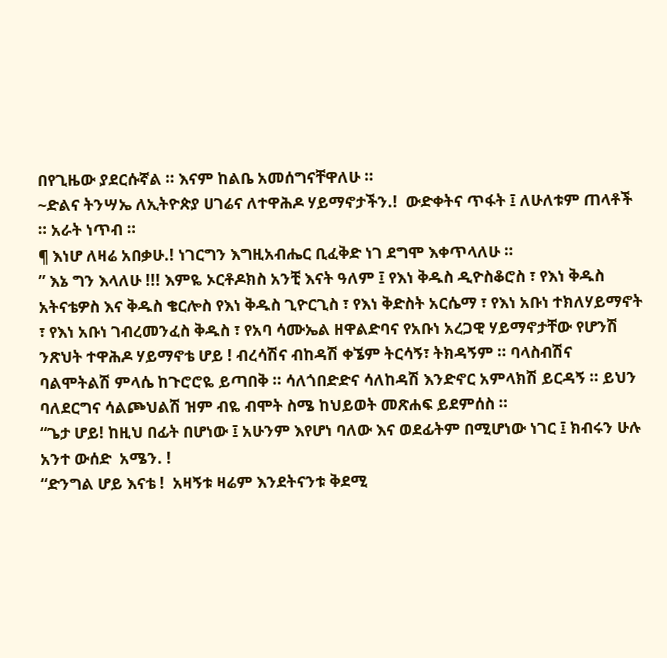በየጊዜው ያደርሱኛል ። እናም ከልቤ አመሰግናቸዋለሁ ።
~ድልና ትንሣኤ ለኢትዮጵያ ሀገሬና ለተዋሕዶ ሃይማኖታችን.!  ውድቀትና ጥፋት ፤ ለሁለቱም ጠላቶች ። አራት ነጥብ ።
¶ እነሆ ለዛሬ አበቃሁ.! ነገርግን እግዚአብሔር ቢፈቅድ ነገ ደግሞ እቀጥላለሁ ።
” እኔ ግን እላለሁ !!! እምዬ ኦርቶዶክስ አንቺ እናት ዓለም ፤ የእነ ቅዱስ ዲዮስቆሮስ ፣ የእነ ቅዱስ አትናቴዎስ እና ቅዱስ ቄርሎስ የእነ ቅዱስ ጊዮርጊስ ፣ የእነ ቅድስት አርሴማ ፣ የእነ አቡነ ተክለሃይማኖት ፣ የእነ አቡነ ገብረመንፈስ ቅዱስ ፣ የአባ ሳሙኤል ዘዋልድባና የአቡነ አረጋዊ ሃይማኖታቸው የሆንሽ ንጽህት ተዋሕዶ ሃይማኖቴ ሆይ ! ብረሳሽና ብከዳሽ ቀኜም ትርሳኝ፣ ትክዳኝም ። ባላስብሽና ባልሞትልሽ ምላሴ ከጉሮሮዬ ይጣበቅ ። ሳለጎበድድና ሳለከዳሽ እንድኖር አምላክሽ ይርዳኝ ። ይህን ባለደርግና ሳልጮህልሽ ዝም ብዬ ብሞት ስሜ ከህይወት መጽሐፍ ይደምሰስ ።
“ጌታ ሆይ! ከዚህ በፊት በሆነው ፤ አሁንም እየሆነ ባለው እና ወደፊትም በሚሆነው ነገር ፤ ክብሩን ሁሉ አንተ ውሰድ  አሜን. !
“ድንግል ሆይ እናቴ !  አዛኝቱ ዛሬም እንደትናንቱ ቅደሚ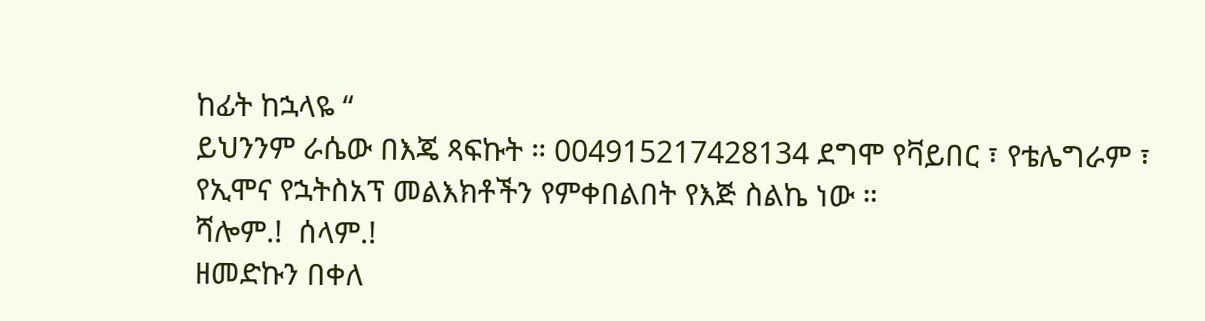ከፊት ከኋላዬ “
ይህንንም ራሴው በእጄ ጻፍኩት ። 004915217428134 ደግሞ የቫይበር ፣ የቴሌግራም ፣ የኢሞና የኋትስአፕ መልእክቶችን የምቀበልበት የእጅ ስልኬ ነው ።
ሻሎም.!  ሰላም.!
ዘመድኩን በቀለ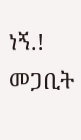ነኝ.!
መጋቢት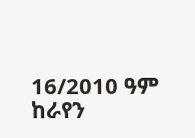16/2010 ዓም
ከራየን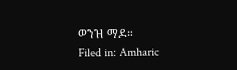ወንዝ ማዶ።
Filed in: Amharic